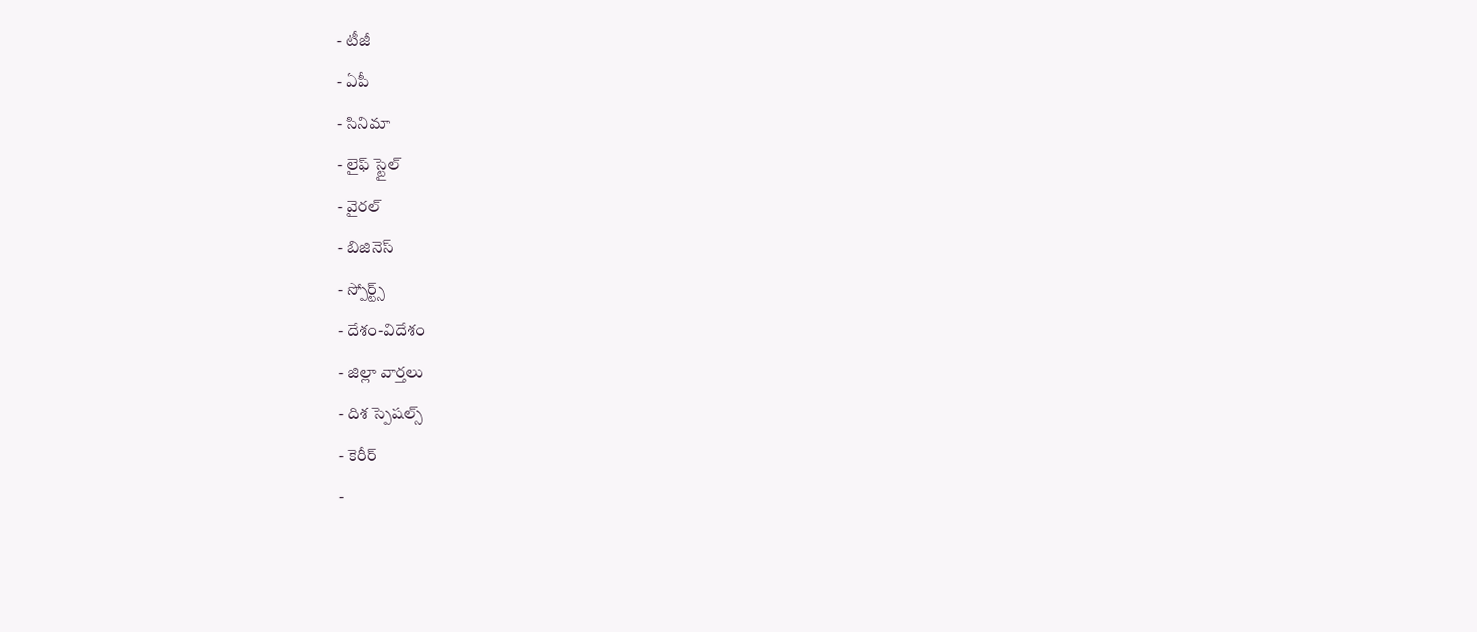- టీజీ
- ఏపీ
- సినిమా
- లైఫ్ స్టైల్
- వైరల్
- బిజినెస్
- స్పోర్ట్స్
- దేశం-విదేశం
- జిల్లా వార్తలు
- దిశ స్పెషల్స్
- కెరీర్
-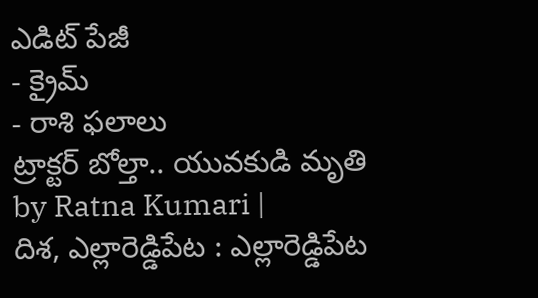ఎడిట్ పేజీ
- క్రైమ్
- రాశి ఫలాలు
ట్రాక్టర్ బోల్తా.. యువకుడి మృతి
by Ratna Kumari |
దిశ, ఎల్లారెడ్డిపేట : ఎల్లారెడ్డిపేట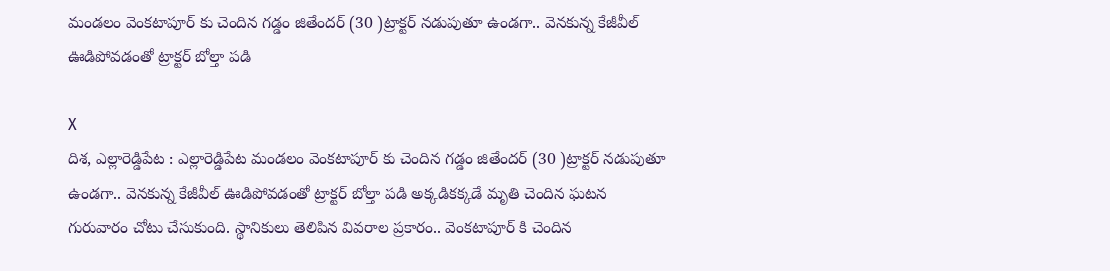మండలం వెంకటాపూర్ కు చెందిన గడ్డం జితేందర్ (30 )ట్రాక్టర్ నడుపుతూ ఉండగా.. వెనకున్న కేజీవీల్ ఊడిపోవడంతో ట్రాక్టర్ బోల్తా పడి

X
దిశ, ఎల్లారెడ్డిపేట : ఎల్లారెడ్డిపేట మండలం వెంకటాపూర్ కు చెందిన గడ్డం జితేందర్ (30 )ట్రాక్టర్ నడుపుతూ ఉండగా.. వెనకున్న కేజీవీల్ ఊడిపోవడంతో ట్రాక్టర్ బోల్తా పడి అక్కడికక్కడే మృతి చెందిన ఘటన గురువారం చోటు చేసుకుంది. స్థానికులు తెలిపిన వివరాల ప్రకారం.. వెంకటాపూర్ కి చెందిన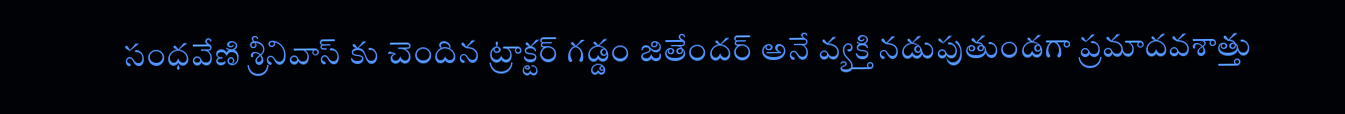సంధవేణి శ్రీనివాస్ కు చెందిన ట్రాక్టర్ గడ్డం జితేందర్ అనే వ్యక్తి నడుపుతుండగా ప్రమాదవశాత్తు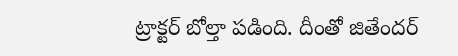ట్రాక్టర్ బోల్తా పడింది. దీంతో జితేందర్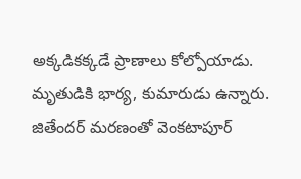అక్కడికక్కడే ప్రాణాలు కోల్పోయాడు. మృతుడికి భార్య, కుమారుడు ఉన్నారు. జితేందర్ మరణంతో వెంకటాపూర్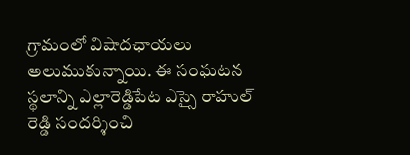గ్రామంలో విషాదఛాయలు అలుముకున్నాయి. ఈ సంఘటన స్థలాన్ని ఎల్లారెడ్డిపేట ఎస్సై రాహుల్ రెడ్డి సందర్శించి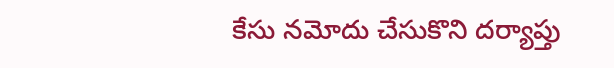కేసు నమోదు చేసుకొని దర్యాప్తు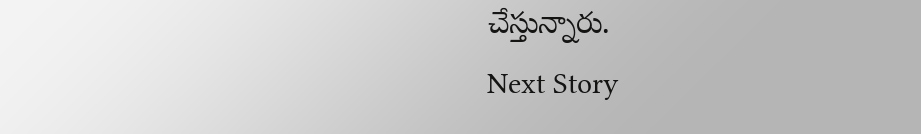చేస్తున్నారు.
Next Story